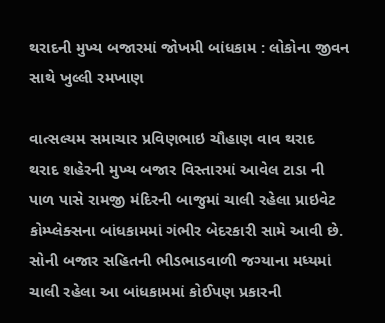થરાદની મુખ્ય બજારમાં જોખમી બાંધકામ : લોકોના જીવન સાથે ખુલ્લી રમખાણ

વાત્સલ્યમ સમાચાર પ્રવિણભાઇ ચૌહાણ વાવ થરાદ
થરાદ શહેરની મુખ્ય બજાર વિસ્તારમાં આવેલ ટાડા ની પાળ પાસે રામજી મંદિરની બાજુમાં ચાલી રહેલા પ્રાઇવેટ કોમ્પ્લેક્સના બાંધકામમાં ગંભીર બેદરકારી સામે આવી છે. સોની બજાર સહિતની ભીડભાડવાળી જગ્યાના મધ્યમાં ચાલી રહેલા આ બાંધકામમાં કોઈપણ પ્રકારની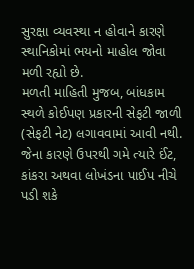સુરક્ષા વ્યવસ્થા ન હોવાને કારણે સ્થાનિકોમાં ભયનો માહોલ જોવા મળી રહ્યો છે.
મળતી માહિતી મુજબ, બાંધકામ સ્થળે કોઈપણ પ્રકારની સેફટી જાળી (સેફટી નેટ) લગાવવામાં આવી નથી. જેના કારણે ઉપરથી ગમે ત્યારે ઈંટ, કાંકરા અથવા લોખંડના પાઈપ નીચે પડી શકે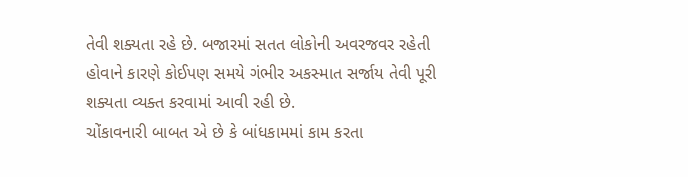તેવી શક્યતા રહે છે. બજારમાં સતત લોકોની અવરજવર રહેતી હોવાને કારણે કોઈપણ સમયે ગંભીર અકસ્માત સર્જાય તેવી પૂરી શક્યતા વ્યક્ત કરવામાં આવી રહી છે.
ચોંકાવનારી બાબત એ છે કે બાંધકામમાં કામ કરતા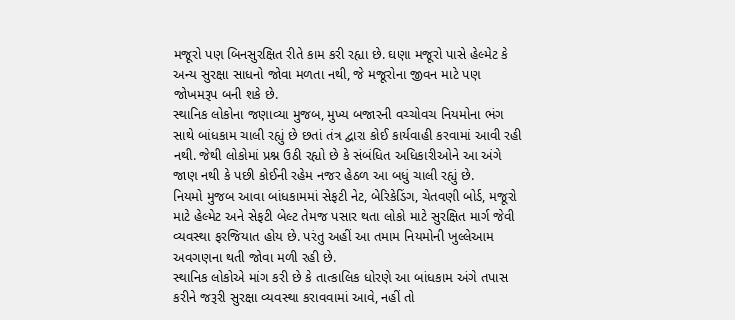મજૂરો પણ બિનસુરક્ષિત રીતે કામ કરી રહ્યા છે. ઘણા મજૂરો પાસે હેલ્મેટ કે અન્ય સુરક્ષા સાધનો જોવા મળતા નથી, જે મજૂરોના જીવન માટે પણ જોખમરૂપ બની શકે છે.
સ્થાનિક લોકોના જણાવ્યા મુજબ, મુખ્ય બજારની વચ્ચોવચ નિયમોના ભંગ સાથે બાંધકામ ચાલી રહ્યું છે છતાં તંત્ર દ્વારા કોઈ કાર્યવાહી કરવામાં આવી રહી નથી. જેથી લોકોમાં પ્રશ્ન ઉઠી રહ્યો છે કે સંબંધિત અધિકારીઓને આ અંગે જાણ નથી કે પછી કોઈની રહેમ નજર હેઠળ આ બધું ચાલી રહ્યું છે.
નિયમો મુજબ આવા બાંધકામમાં સેફટી નેટ, બેરિકેડિંગ, ચેતવણી બોર્ડ, મજૂરો માટે હેલ્મેટ અને સેફટી બેલ્ટ તેમજ પસાર થતા લોકો માટે સુરક્ષિત માર્ગ જેવી વ્યવસ્થા ફરજિયાત હોય છે. પરંતુ અહીં આ તમામ નિયમોની ખુલ્લેઆમ અવગણના થતી જોવા મળી રહી છે.
સ્થાનિક લોકોએ માંગ કરી છે કે તાત્કાલિક ધોરણે આ બાંધકામ અંગે તપાસ કરીને જરૂરી સુરક્ષા વ્યવસ્થા કરાવવામાં આવે, નહીં તો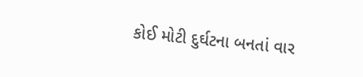કોઈ મોટી દુર્ઘટના બનતાં વાર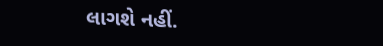લાગશે નહીં.